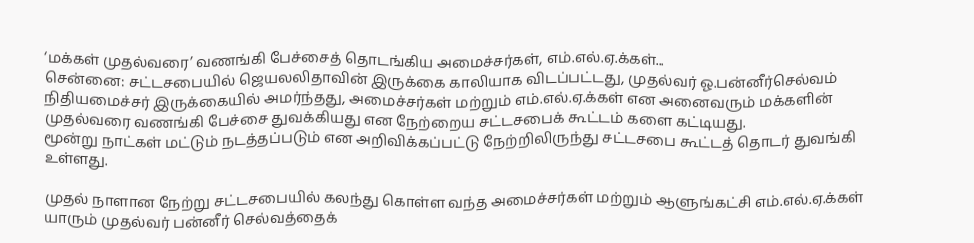‘மக்கள் முதல்வரை’ வணங்கி பேச்சைத் தொடங்கிய அமைச்சர்கள், எம்.எல்.ஏ.க்கள்...
சென்னை: சட்டசபையில் ஜெயலலிதாவின் இருக்கை காலியாக விடப்பட்டது, முதல்வர் ஓ.பன்னீர்செல்வம் நிதியமைச்சர் இருக்கையில் அமர்ந்தது, அமைச்சர்கள் மற்றும் எம்.எல்.ஏ.க்கள் என அனைவரும் மக்களின் முதல்வரை வணங்கி பேச்சை துவக்கியது என நேற்றைய சட்டசபைக் கூட்டம் களை கட்டியது.
மூன்று நாட்கள் மட்டும் நடத்தப்படும் என அறிவிக்கப்பட்டு நேற்றிலிருந்து சட்டசபை கூட்டத் தொடர் துவங்கி உள்ளது.

முதல் நாளான நேற்று சட்டசபையில் கலந்து கொள்ள வந்த அமைச்சர்கள் மற்றும் ஆளுங்கட்சி எம்.எல்.ஏ.க்கள் யாரும் முதல்வர் பன்னீர் செல்வத்தைக்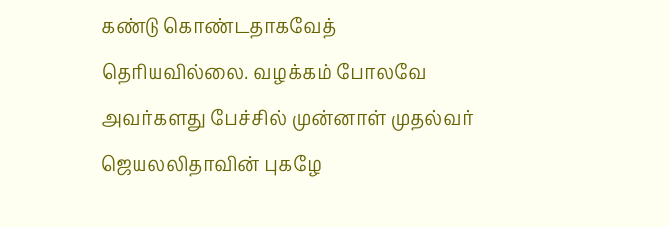கண்டு கொண்டதாகவேத் தெரியவில்லை. வழக்கம் போலவே அவர்களது பேச்சில் முன்னாள் முதல்வர் ஜெயலலிதாவின் புகழே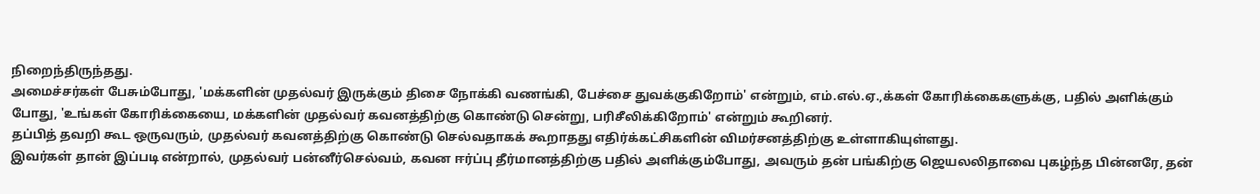நிறைந்திருந்தது.
அமைச்சர்கள் பேசும்போது, 'மக்களின் முதல்வர் இருக்கும் திசை நோக்கி வணங்கி, பேச்சை துவக்குகிறோம்' என்றும், எம்.எல்.ஏ.,க்கள் கோரிக்கைகளுக்கு, பதில் அளிக்கும் போது, 'உங்கள் கோரிக்கையை, மக்களின் முதல்வர் கவனத்திற்கு கொண்டு சென்று, பரிசீலிக்கிறோம்' என்றும் கூறினர்.
தப்பித் தவறி கூட ஒருவரும், முதல்வர் கவனத்திற்கு கொண்டு செல்வதாகக் கூறாதது எதிர்க்கட்சிகளின் விமர்சனத்திற்கு உள்ளாகியுள்ளது.
இவர்கள் தான் இப்படி என்றால், முதல்வர் பன்னீர்செல்வம், கவன ஈர்ப்பு தீர்மானத்திற்கு பதில் அளிக்கும்போது, அவரும் தன் பங்கிற்கு ஜெயலலிதாவை புகழ்ந்த பின்னரே, தன்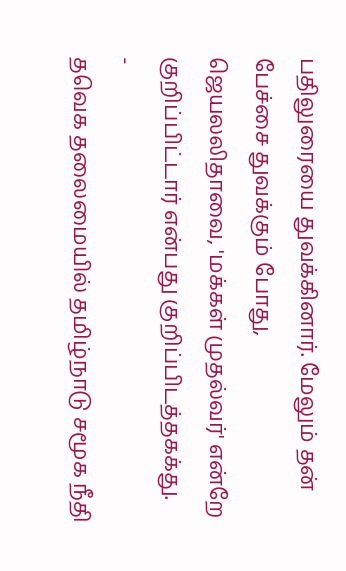பதிலுரையை துவக்கினார். மேலும் தன் பேச்சை துவக்கும் போது, ஜெயலலிதாவை, 'மக்கள் முதல்வர்' என்றே குறிப்பிட்டார் என்பது குறிப்பிடத்தகக்து.
-
தவெக தலைமையில் தமிழ்நாடு சமூக நீதி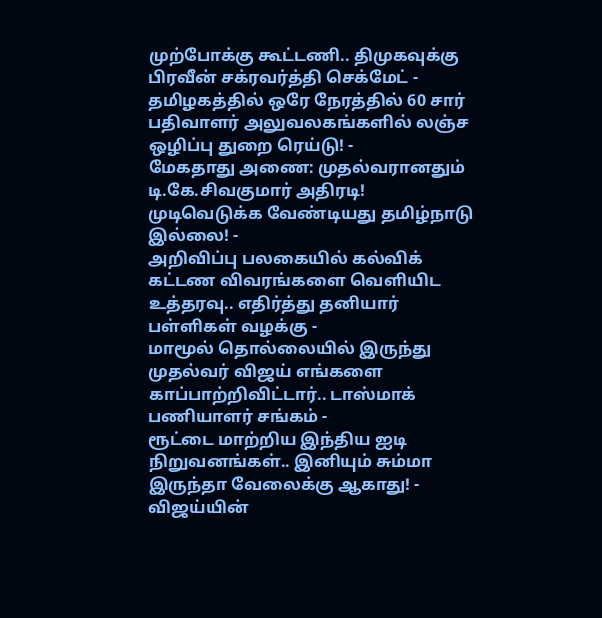முற்போக்கு கூட்டணி.. திமுகவுக்கு பிரவீன் சக்ரவர்த்தி செக்மேட் -
தமிழகத்தில் ஒரே நேரத்தில் 60 சார் பதிவாளர் அலுவலகங்களில் லஞ்ச ஒழிப்பு துறை ரெய்டு! -
மேகதாது அணை: முதல்வரானதும் டி.கே.சிவகுமார் அதிரடி! முடிவெடுக்க வேண்டியது தமிழ்நாடு இல்லை! -
அறிவிப்பு பலகையில் கல்விக் கட்டண விவரங்களை வெளியிட உத்தரவு.. எதிர்த்து தனியார் பள்ளிகள் வழக்கு -
மாமூல் தொல்லையில் இருந்து முதல்வர் விஜய் எங்களை காப்பாற்றிவிட்டார்.. டாஸ்மாக் பணியாளர் சங்கம் -
ரூட்டை மாற்றிய இந்திய ஐடி நிறுவனங்கள்.. இனியும் சும்மா இருந்தா வேலைக்கு ஆகாது! -
விஜய்யின்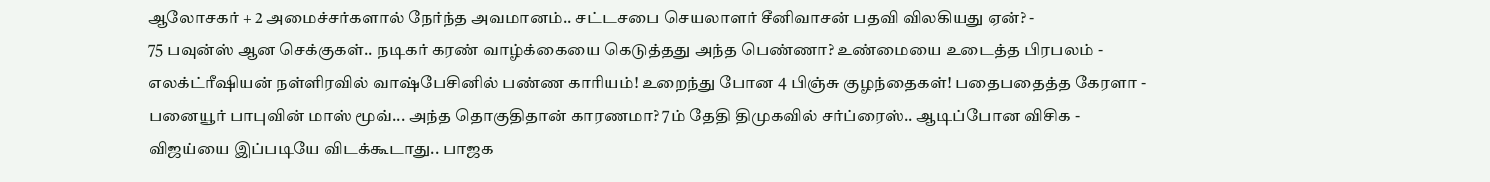ஆலோசகர் + 2 அமைச்சர்களால் நேர்ந்த அவமானம்.. சட்டசபை செயலாளர் சீனிவாசன் பதவி விலகியது ஏன்? -
75 பவுன்ஸ் ஆன செக்குகள்.. நடிகர் கரண் வாழ்க்கையை கெடுத்தது அந்த பெண்ணா? உண்மையை உடைத்த பிரபலம் -
எலக்ட்ரீஷியன் நள்ளிரவில் வாஷ்பேசினில் பண்ண காரியம்! உறைந்து போன 4 பிஞ்சு குழந்தைகள்! பதைபதைத்த கேரளா -
பனையூர் பாபுவின் மாஸ் மூவ்... அந்த தொகுதிதான் காரணமா? 7ம் தேதி திமுகவில் சர்ப்ரைஸ்.. ஆடிப்போன விசிக -
விஜய்யை இப்படியே விடக்கூடாது.. பாஜக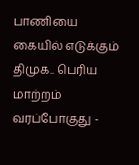பாணியை கையில் எடுக்கும் திமுக.. பெரிய மாற்றம் வரப்போகுது -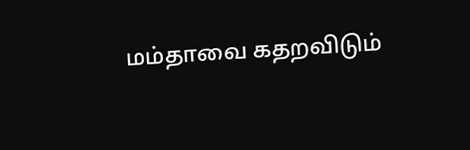மம்தாவை கதறவிடும்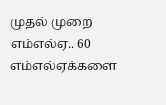முதல் முறை எம்எல்ஏ.. 60 எம்எல்ஏக்களை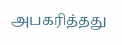அபகரித்தது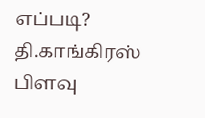எப்படி? தி.காங்கிரஸ் பிளவு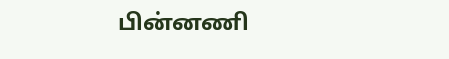பின்னணி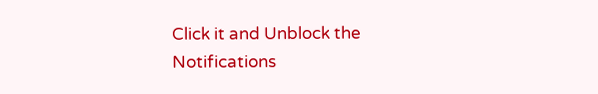Click it and Unblock the Notifications